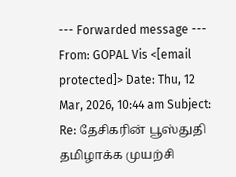--- Forwarded message --- From: GOPAL Vis <[email protected]> Date: Thu, 12 Mar, 2026, 10:44 am Subject: Re: தேசிகரின் பூஸ்துதி தமிழாக்க முயற்சி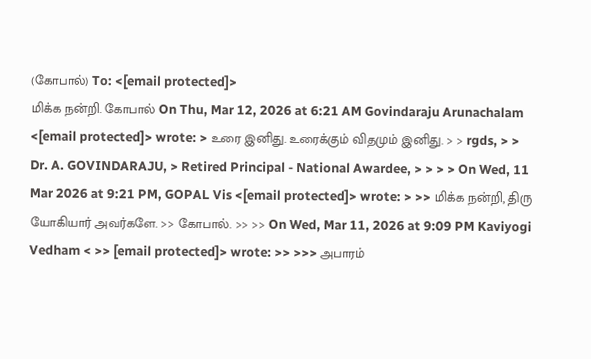(கோபால்) To: <[email protected]>
மிக்க நன்றி. கோபால் On Thu, Mar 12, 2026 at 6:21 AM Govindaraju Arunachalam <[email protected]> wrote: > உரை இனிது. உரைக்கும் விதமும் இனிது. > > rgds, > > Dr. A. GOVINDARAJU, > Retired Principal - National Awardee, > > > > On Wed, 11 Mar 2026 at 9:21 PM, GOPAL Vis <[email protected]> wrote: > >> மிக்க நன்றி, திரு யோகியார் அவர்களே. >> கோபால். >> >> On Wed, Mar 11, 2026 at 9:09 PM Kaviyogi Vedham < >> [email protected]> wrote: >> >>> அபாரம்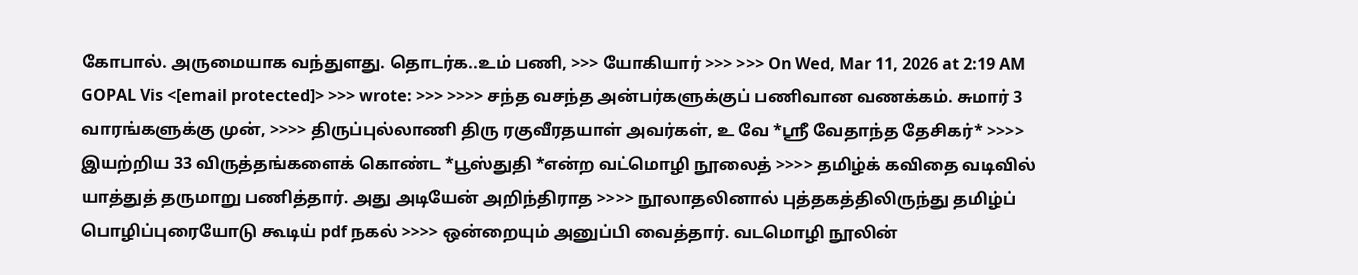கோபால். அருமையாக வந்துளது. தொடர்க..உம் பணி, >>> யோகியார் >>> >>> On Wed, Mar 11, 2026 at 2:19 AM GOPAL Vis <[email protected]> >>> wrote: >>> >>>> சந்த வசந்த அன்பர்களுக்குப் பணிவான வணக்கம். சுமார் 3 வாரங்களுக்கு முன், >>>> திருப்புல்லாணி திரு ரகுவீரதயாள் அவர்கள், உ வே *ஸ்ரீ வேதாந்த தேசிகர்* >>>> இயற்றிய 33 விருத்தங்களைக் கொண்ட *பூஸ்துதி *என்ற வட்மொழி நூலைத் >>>> தமிழ்க் கவிதை வடிவில் யாத்துத் தருமாறு பணித்தார். அது அடியேன் அறிந்திராத >>>> நூலாதலினால் புத்தகத்திலிருந்து தமிழ்ப் பொழிப்புரையோடு கூடிய் pdf நகல் >>>> ஒன்றையும் அனுப்பி வைத்தார். வடமொழி நூலின்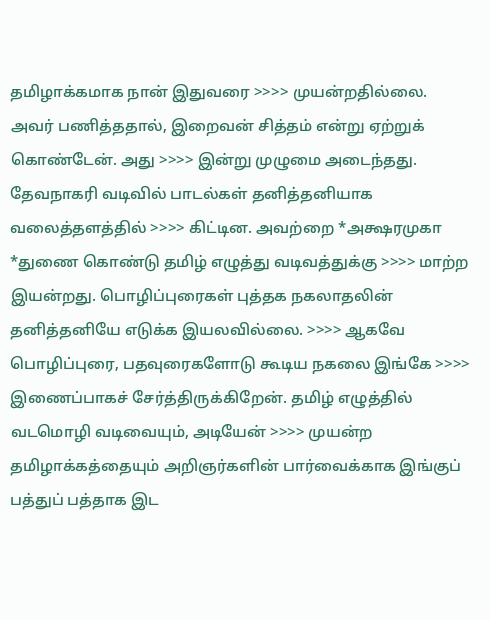தமிழாக்கமாக நான் இதுவரை >>>> முயன்றதில்லை. அவர் பணித்ததால், இறைவன் சித்தம் என்று ஏற்றுக் கொண்டேன். அது >>>> இன்று முழுமை அடைந்தது. தேவநாகரி வடிவில் பாடல்கள் தனித்தனியாக வலைத்தளத்தில் >>>> கிட்டின. அவற்றை *அக்ஷரமுகா *துணை கொண்டு தமிழ் எழுத்து வடிவத்துக்கு >>>> மாற்ற இயன்றது. பொழிப்புரைகள் புத்தக நகலாதலின் தனித்தனியே எடுக்க இயலவில்லை. >>>> ஆகவே பொழிப்புரை, பதவுரைகளோடு கூடிய நகலை இங்கே >>>> இணைப்பாகச் சேர்த்திருக்கிறேன். தமிழ் எழுத்தில் வடமொழி வடிவையும், அடியேன் >>>> முயன்ற தமிழாக்கத்தையும் அறிஞர்களின் பார்வைக்காக இங்குப் பத்துப் பத்தாக இட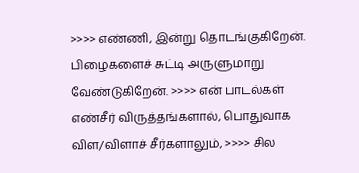>>>> எண்ணி, இன்று தொடங்குகிறேன். பிழைகளைச் சுட்டி அருளுமாறு வேண்டுகிறேன். >>>> என் பாடல்கள் எண்சீர் விருத்தங்களால், பொதுவாக விள/விளாச் சீர்களாலும், >>>> சில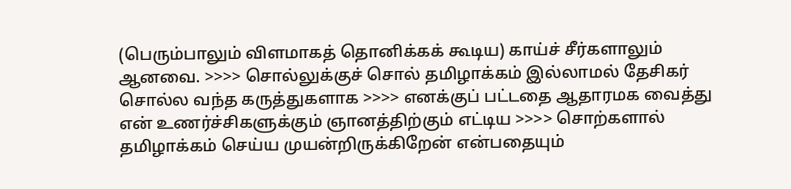(பெரும்பாலும் விளமாகத் தொனிக்கக் கூடிய) காய்ச் சீர்களாலும் ஆனவை. >>>> சொல்லுக்குச் சொல் தமிழாக்கம் இல்லாமல் தேசிகர் சொல்ல வந்த கருத்துகளாக >>>> எனக்குப் பட்டதை ஆதாரமக வைத்து என் உணர்ச்சிகளுக்கும் ஞானத்திற்கும் எட்டிய >>>> சொற்களால் தமிழாக்கம் செய்ய முயன்றிருக்கிறேன் என்பதையும்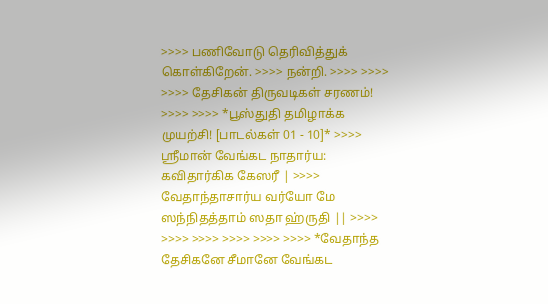>>>> பணிவோடு தெரிவித்துக் கொள்கிறேன். >>>> நன்றி. >>>> >>>> >>>> தேசிகன் திருவடிகள் சரணம்! >>>> >>>> *பூஸ்துதி தமிழாக்க முயற்சி! [பாடல்கள் 01 - 10]* >>>> ஸ்ரீமான் வேங்கட நாதார்ய: கவிதார்கிக கேஸரீ | >>>> வேதாந்தாசார்ய வர்யோ மே ஸந்நிதத்தாம் ஸதா ஹ்ருதி || >>>> >>>> >>>> >>>> >>>> >>>> *வேதாந்த தேசிகனே சீமானே வேங்கட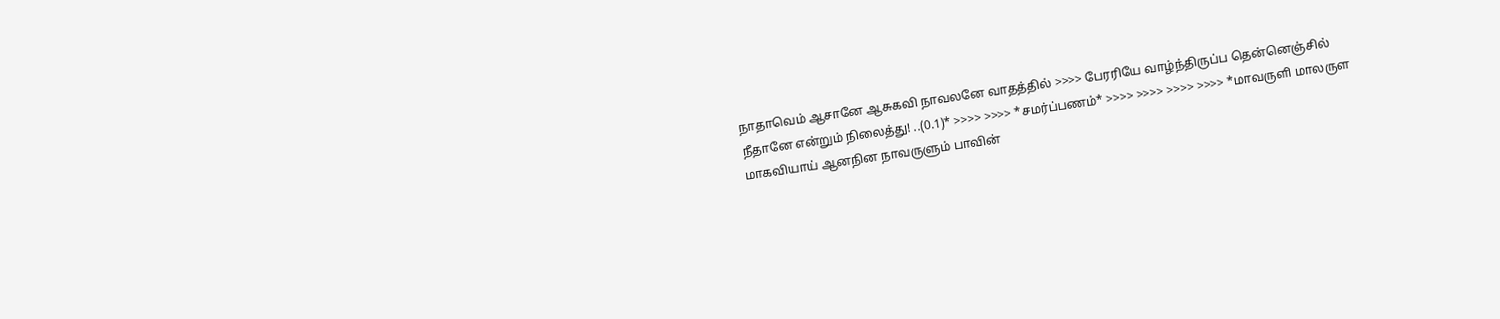நாதாவெம் ஆசானே ஆசுகவி நாவலனே வாதத்தில் >>>> பேரரியே வாழ்ந்திருப்ப தென்னெஞ்சில் நீதானே என்றும் நிலைத்து! ..(0.1)* >>>> >>>> *சமர்ப்பணம்* >>>> >>>> >>>> >>>> *மாவருளி மாலருள மாகவியாய் ஆனநின நாவருளும் பாவின்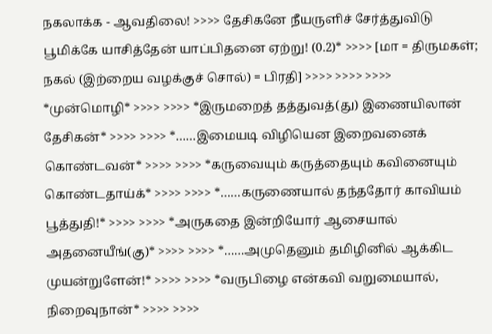நகலாக்க - ஆவதிலை! >>>> தேசிகனே நீயருளிச் சேர்த்துவிடு பூமிக்கே யாசித்தேன் யாப்பிதனை ஏற்று! (0.2)* >>>> [மா = திருமகள்; நகல் (இற்றைய வழக்குச் சொல்) = பிரதி] >>>> >>>> >>>> *முன்மொழி* >>>> >>>> *இருமறைத் தத்துவத்(து) இணையிலான் தேசிகன்* >>>> >>>> *……இமையடி விழியென இறைவனைக் கொண்டவன்* >>>> >>>> *கருவையும் கருத்தையும் கவினையும் கொண்டதாய்க்* >>>> >>>> *……கருணையால் தந்ததோர் காவியம் பூத்துதி!* >>>> >>>> *அருகதை இன்றியோர் ஆசையால் அதனையீங்(கு)* >>>> >>>> *……அமுதெனும் தமிழினில் ஆக்கிட முயன்றுளேன்!* >>>> >>>> *வருபிழை என்கவி வறுமையால், நிறைவுநான்* >>>> >>>>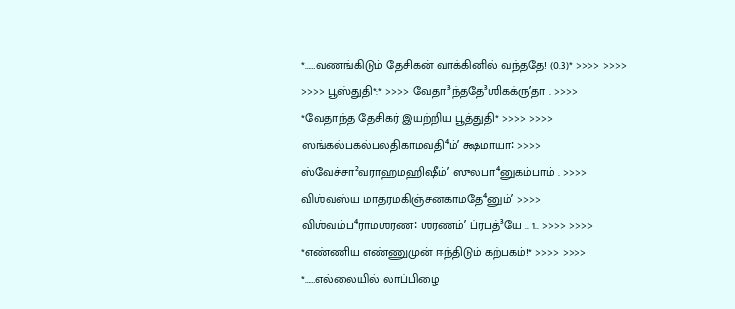*……வணங்கிடும் தேசிகன் வாக்கினில் வந்ததே! (0.3)* >>>> >>>> >>>> பூஸ்துதி*:* >>>> வேதா³ந்ததே³ஶிகக்ருʼதா . >>>> *வேதாந்த தேசிகர் இயற்றிய பூத்துதி* >>>> >>>> ஸங்கல்பகல்பலதிகாமவதி⁴ம்ʼ க்ஷமாயா꞉ >>>> ஸ்வேச்சா²வராஹமஹிஷீம்ʼ ஸுலபா⁴னுகம்பாம் . >>>> விஶ்வஸ்ய மாதரமகிஞ்சனகாமதே⁴னும்ʼ >>>> விஶ்வம்ப⁴ராமஶரண꞉ ஶரணம்ʼ ப்ரபத்³யே .. 1.. >>>> >>>> *எண்ணிய எண்ணுமுன் ஈந்திடும் கற்பகம்!* >>>> >>>> *……எல்லையில் லாப்பிழை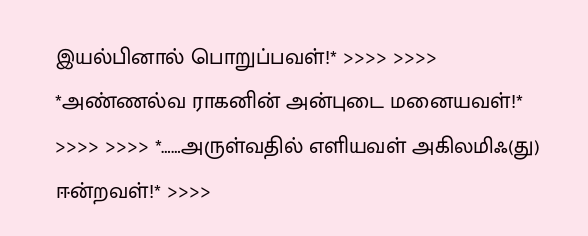இயல்பினால் பொறுப்பவள்!* >>>> >>>> *அண்ணல்வ ராகனின் அன்புடை மனையவள்!* >>>> >>>> *……அருள்வதில் எளியவள் அகிலமிஃ(து) ஈன்றவள்!* >>>>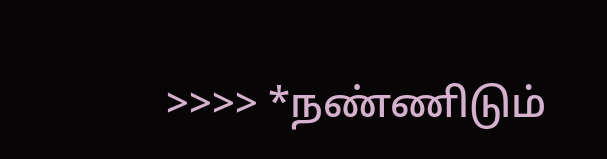>>>> *நண்ணிடும்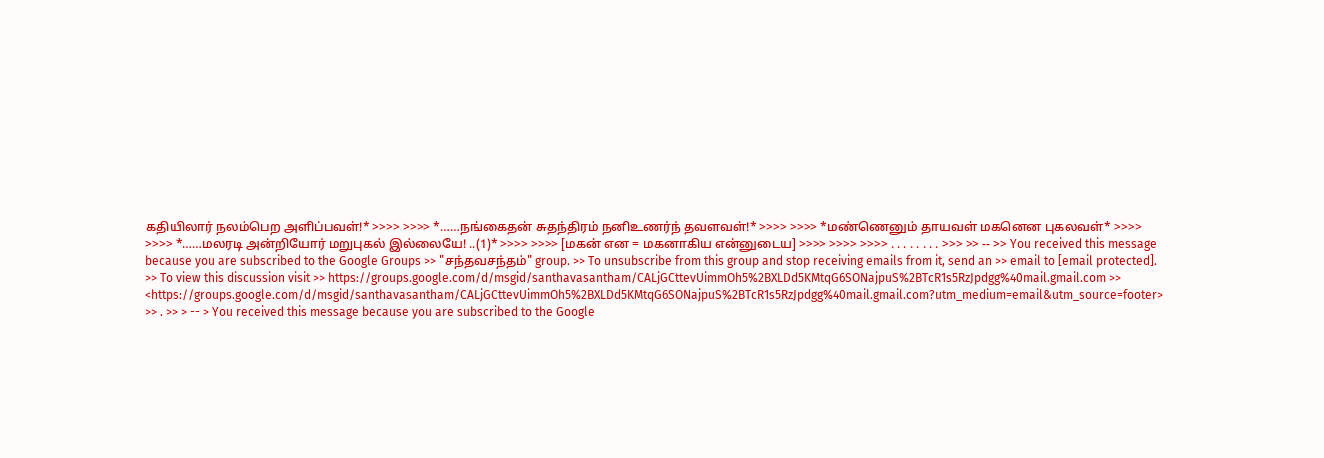கதியிலார் நலம்பெற அளிப்பவள்!* >>>> >>>> *……நங்கைதன் சுதந்திரம் நனிஉணர்ந் தவளவள்!* >>>> >>>> *மண்ணெனும் தாயவள் மகனென புகலவள்* >>>> >>>> *……மலரடி அன்றியோர் மறுபுகல் இல்லையே! ..(1)* >>>> >>>> [மகன் என = மகனாகிய என்னுடைய] >>>> >>>> >>>> . . . . . . . . >>> >> -- >> You received this message because you are subscribed to the Google Groups >> "சந்தவசந்தம்" group. >> To unsubscribe from this group and stop receiving emails from it, send an >> email to [email protected]. >> To view this discussion visit >> https://groups.google.com/d/msgid/santhavasantham/CALjGCttevUimmOh5%2BXLDd5KMtqG6SONajpuS%2BTcR1s5RzJpdgg%40mail.gmail.com >> <https://groups.google.com/d/msgid/santhavasantham/CALjGCttevUimmOh5%2BXLDd5KMtqG6SONajpuS%2BTcR1s5RzJpdgg%40mail.gmail.com?utm_medium=email&utm_source=footer> >> . >> > -- > You received this message because you are subscribed to the Google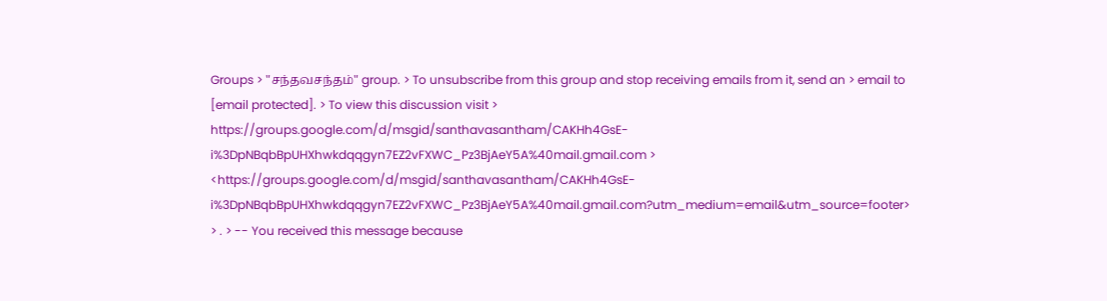Groups > "சந்தவசந்தம்" group. > To unsubscribe from this group and stop receiving emails from it, send an > email to [email protected]. > To view this discussion visit > https://groups.google.com/d/msgid/santhavasantham/CAKHh4GsE-i%3DpNBqbBpUHXhwkdqqgyn7EZ2vFXWC_Pz3BjAeY5A%40mail.gmail.com > <https://groups.google.com/d/msgid/santhavasantham/CAKHh4GsE-i%3DpNBqbBpUHXhwkdqqgyn7EZ2vFXWC_Pz3BjAeY5A%40mail.gmail.com?utm_medium=email&utm_source=footer> > . > -- You received this message because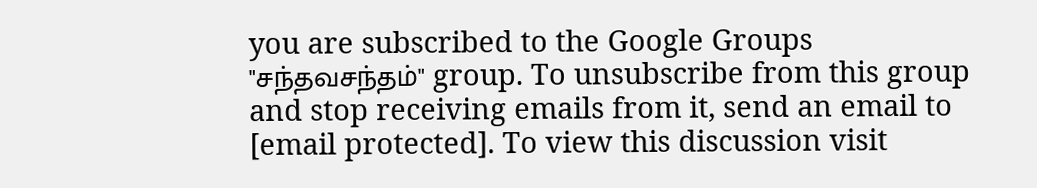you are subscribed to the Google Groups "சந்தவசந்தம்" group. To unsubscribe from this group and stop receiving emails from it, send an email to [email protected]. To view this discussion visit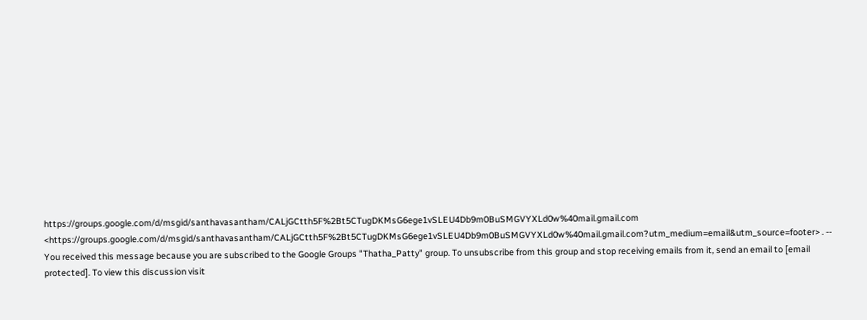https://groups.google.com/d/msgid/santhavasantham/CALjGCtth5F%2Bt5CTugDKMsG6ege1vSLEU4Db9m0BuSMGVYXLd0w%40mail.gmail.com <https://groups.google.com/d/msgid/santhavasantham/CALjGCtth5F%2Bt5CTugDKMsG6ege1vSLEU4Db9m0BuSMGVYXLd0w%40mail.gmail.com?utm_medium=email&utm_source=footer> . -- You received this message because you are subscribed to the Google Groups "Thatha_Patty" group. To unsubscribe from this group and stop receiving emails from it, send an email to [email protected]. To view this discussion visit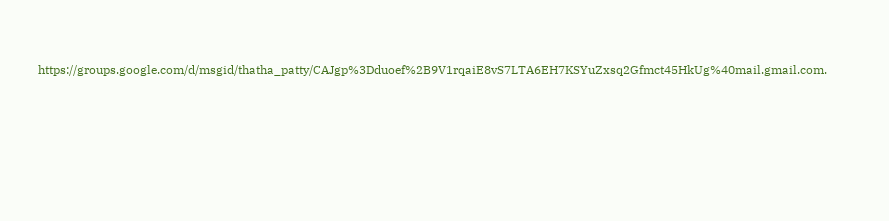https://groups.google.com/d/msgid/thatha_patty/CAJgp%3Dduoef%2B9V1rqaiE8vS7LTA6EH7KSYuZxsq2Gfmct45HkUg%40mail.gmail.com.